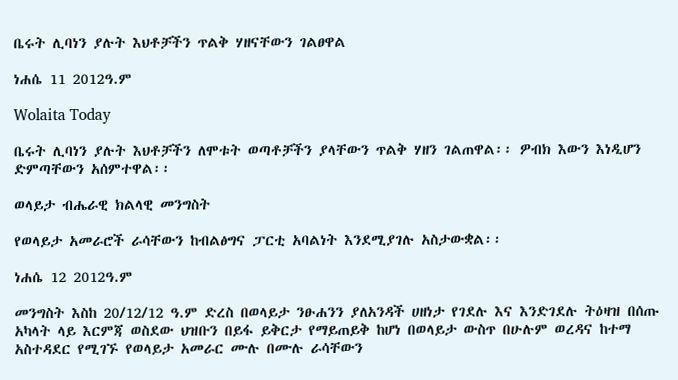ቤሩት ሊባነን ያሉት እህቶቻችን ጥልቅ ሃዘናቸውን ገልፀዋል

ነሐሴ 11 2012ዓ.ም

Wolaita Today

ቤሩት ሊባነን ያሉት እህቶቻችን ለሞቱት ወጣቶቻችን ያላቸውን ጥልቅ ሃዘን ገልጠዋል፡፡ ዎብክ እውን እነዲሆን ድምጣቸውን አሰምተዋል፡፡

ወላይታ ብሔራዊ ክልላዊ መንግስት

የወላይታ አመራሮች ራሳቸውን ከብልፅግና ፓርቲ አባልነት እንደሚያገሉ አስታውቋል፡፡

ነሐሴ 12 2012ዓ.ም

መንግስት እስከ 20/12/12 ዓ.ም ድረስ በወላይታ ንፁሐንን ያለአንዳች ሀዘነታ የገደሉ እና እንድገደሉ ትዕዛዝ በሰጡ አካላት ላይ እርምጃ ወስደው ህዝቡን በይፋ ይቅርታ የማይጠይቅ ከሆነ በወላይታ ውስጥ በሁሉም ወረዳና ከተማ አስተዳደር የሚገኙ የወላይታ አመራር ሙሉ በሙሉ ራሳቸውን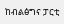ከብልፅግና ፓርቲ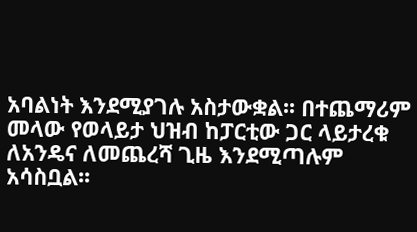አባልነት እንደሚያገሉ አስታውቋል፡፡ በተጨማሪም መላው የወላይታ ህዝብ ከፓርቲው ጋር ላይታረቁ ለአንዴና ለመጨረሻ ጊዜ እንደሚጣሉም አሳስቧል፡፡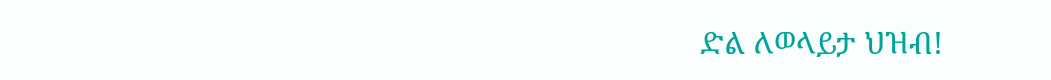ድል ለወላይታ ህዝብ!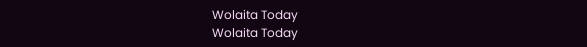Wolaita Today
Wolaita Today